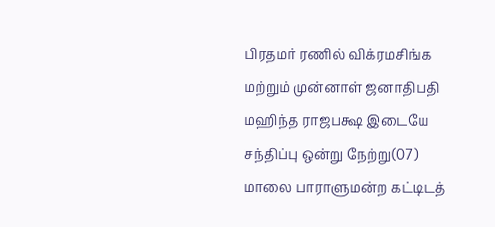பிரதமர் ரணில் விக்ரமசிங்க மற்றும் முன்னாள் ஜனாதிபதி மஹிந்த ராஜபக்ஷ இடையே சந்திப்பு ஒன்று நேற்று(07) மாலை பாராளுமன்ற கட்டிடத்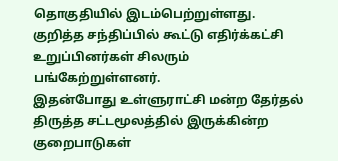தொகுதியில் இடம்பெற்றுள்ளது.
குறித்த சந்திப்பில் கூட்டு எதிர்க்கட்சி உறுப்பினர்கள் சிலரும் பங்கேற்றுள்ளனர்.
இதன்போது உள்ளுராட்சி மன்ற தேர்தல் திருத்த சட்டமூலத்தில் இருக்கின்ற குறைபாடுகள்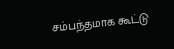சம்பந்தமாக கூட்டு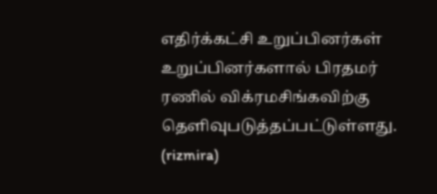எதிர்க்கட்சி உறுப்பினர்கள் உறுப்பினர்களால் பிரதமர் ரணில் விக்ரமசிங்கவிற்கு தௌிவுபடுத்தப்பட்டுள்ளது.
(rizmira)